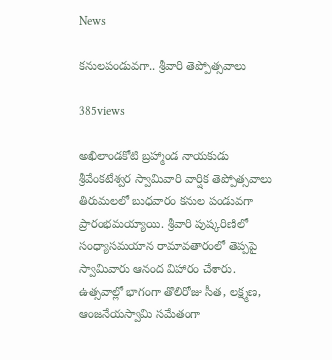News

కనులపండువగా.. శ్రీవారి తెప్పోత్సవాలు

385views

అఖిలాండకోటి బ్రహ్మాండ నాయకుడు శ్రీవేంకటేశ్వర స్వామివారి వార్షిక తెప్పోత్సవాలు తిరుమలలో బుధవారం కనుల పండువగా ప్రారంభమయ్యాయి. శ్రీవారి పుష్కరిణిలో సంధ్యాసమయాన రామావతారంలో తెప్పపై స్వామివారు ఆనంద విహారం చేశారు. ఉత్సవాల్లో భాగంగా తొలిరోజు సీత, లక్ష్మణ, ఆంజనేయస్వామి సమేతంగా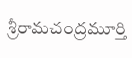శ్రీరామచంద్రమూర్తి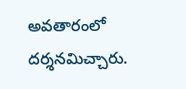అవతారంలో దర్శనమిచ్చారు.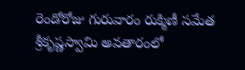రెండోరోజు గురువారం రుక్మిణీ సమేత శ్రీకృష్ణస్వామి అవతారంలో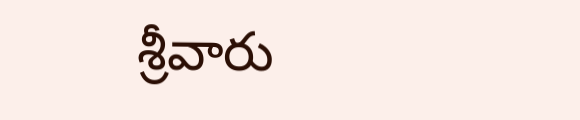శ్రీవారు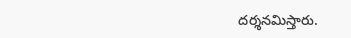దర్శనమిస్తారు.